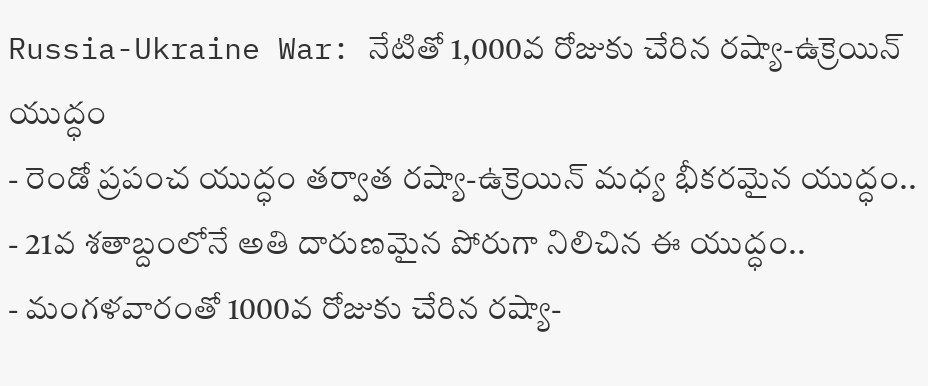Russia-Ukraine War: నేటితో 1,000వ రోజుకు చేరిన రష్యా-ఉక్రెయిన్ యుద్ధం
- రెండో ప్రపంచ యుద్ధం తర్వాత రష్యా-ఉక్రెయిన్ మధ్య భీకరమైన యుద్ధం..
- 21వ శతాబ్దంలోనే అతి దారుణమైన పోరుగా నిలిచిన ఈ యుద్ధం..
- మంగళవారంతో 1000వ రోజుకు చేరిన రష్యా-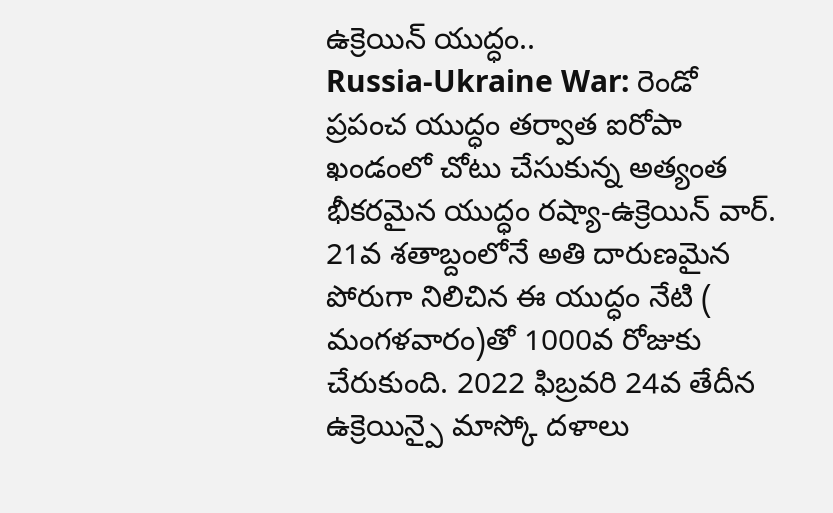ఉక్రెయిన్ యుద్ధం..
Russia-Ukraine War: రెండో ప్రపంచ యుద్ధం తర్వాత ఐరోపా ఖండంలో చోటు చేసుకున్న అత్యంత భీకరమైన యుద్ధం రష్యా-ఉక్రెయిన్ వార్. 21వ శతాబ్దంలోనే అతి దారుణమైన పోరుగా నిలిచిన ఈ యుద్ధం నేటి ( మంగళవారం)తో 1000వ రోజుకు చేరుకుంది. 2022 ఫిబ్రవరి 24వ తేదీన ఉక్రెయిన్పై మాస్కో దళాలు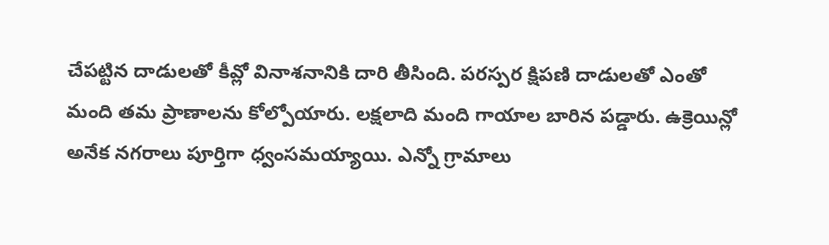చేపట్టిన దాడులతో కీవ్లో వినాశనానికి దారి తీసింది. పరస్పర క్షిపణి దాడులతో ఎంతో మంది తమ ప్రాణాలను కోల్పోయారు. లక్షలాది మంది గాయాల బారిన పడ్డారు. ఉక్రెయిన్లో అనేక నగరాలు పూర్తిగా ధ్వంసమయ్యాయి. ఎన్నో గ్రామాలు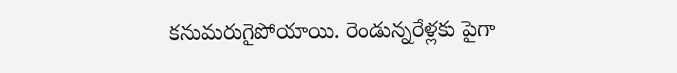కనుమరుగైపోయాయి. రెండున్నరేళ్లకు పైగా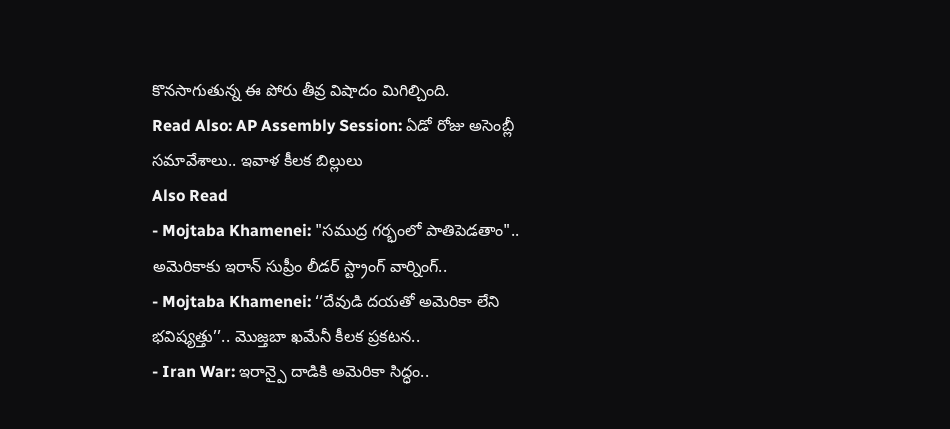కొనసాగుతున్న ఈ పోరు తీవ్ర విషాదం మిగిల్చింది.
Read Also: AP Assembly Session: ఏడో రోజు అసెంబ్లీ సమావేశాలు.. ఇవాళ కీలక బిల్లులు
Also Read
- Mojtaba Khamenei: "సముద్ర గర్భంలో పాతిపెడతాం".. అమెరికాకు ఇరాన్ సుప్రీం లీడర్ స్ట్రాంగ్ వార్నింగ్..
- Mojtaba Khamenei: ‘‘దేవుడి దయతో అమెరికా లేని భవిష్యత్తు’’.. మొజ్తబా ఖమేనీ కీలక ప్రకటన..
- Iran War: ఇరాన్పై దాడికి అమెరికా సిద్ధం..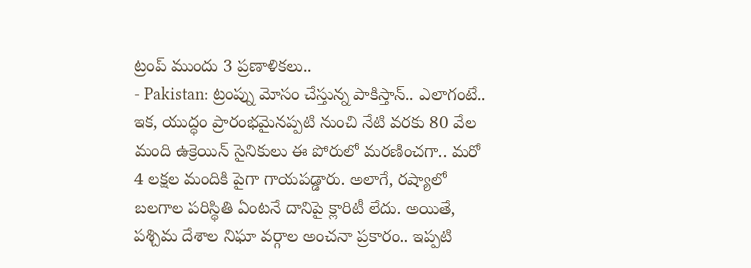ట్రంప్ ముందు 3 ప్రణాళికలు..
- Pakistan: ట్రంప్ను మోసం చేస్తున్న పాకిస్తాన్.. ఎలాగంటే..
ఇక, యుద్ధం ప్రారంభమైనప్పటి నుంచి నేటి వరకు 80 వేల మంది ఉక్రెయిన్ సైనికులు ఈ పోరులో మరణించగా.. మరో 4 లక్షల మందికి పైగా గాయపడ్డారు. అలాగే, రష్యాలో బలగాల పరిస్థితి ఏంటనే దానిపై క్లారిటీ లేదు. అయితే, పశ్చిమ దేశాల నిఘా వర్గాల అంచనా ప్రకారం.. ఇప్పటి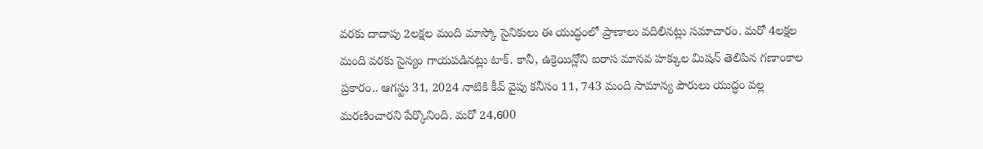వరకు దాదాపు 2లక్షల మంది మాస్కో సైనికులు ఈ యుద్ధంలో ప్రాణాలు వదిలినట్లు సమాచారం. మరో 4లక్షల మంది వరకు సైన్యం గాయపడినట్లు టాక్. కానీ, ఉక్రెయిన్లోని ఐరాస మానవ హక్కుల మిషన్ తెలిపిన గణాంకాల ప్రకారం.. ఆగస్టు 31, 2024 నాటికి కీవ్ వైపు కనీసం 11, 743 మంది సామాన్య పౌరులు యుద్ధం వల్ల మరణించారని పేర్కొనింది. మరో 24,600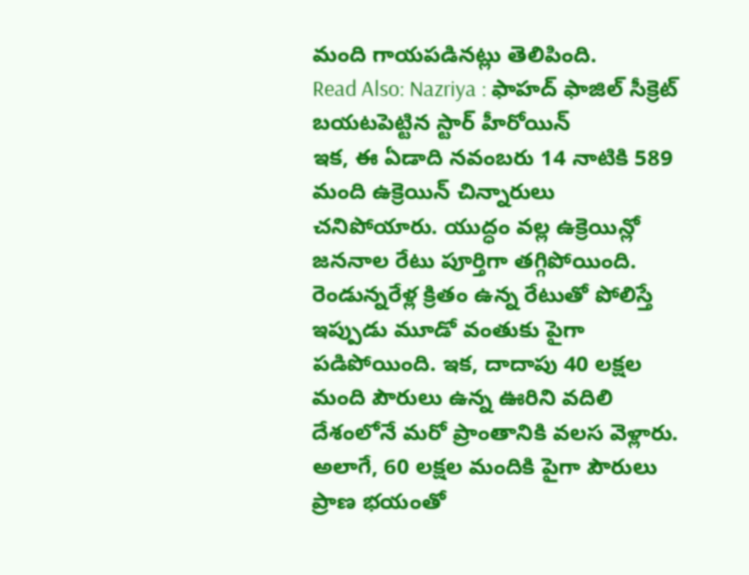మంది గాయపడినట్లు తెలిపింది.
Read Also: Nazriya : ఫాహద్ ఫాజిల్ సీక్రెట్ బయటపెట్టిన స్టార్ హీరోయిన్
ఇక, ఈ ఏడాది నవంబరు 14 నాటికి 589 మంది ఉక్రెయిన్ చిన్నారులు చనిపోయారు. యుద్ధం వల్ల ఉక్రెయిన్లో జననాల రేటు పూర్తిగా తగ్గిపోయింది. రెండున్నరేళ్ల క్రితం ఉన్న రేటుతో పోలిస్తే ఇప్పుడు మూడో వంతుకు పైగా పడిపోయింది. ఇక, దాదాపు 40 లక్షల మంది పౌరులు ఉన్న ఊరిని వదిలి దేశంలోనే మరో ప్రాంతానికి వలస వెళ్లారు. అలాగే, 60 లక్షల మందికి పైగా పౌరులు ప్రాణ భయంతో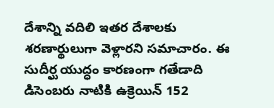దేశాన్ని వదిలి ఇతర దేశాలకు శరణార్థులుగా వెళ్లారని సమాచారం. ఈ సుదీర్ఘ యుద్ధం కారణంగా గతేడాది డిసెంబరు నాటికి ఉక్రెయిన్ 152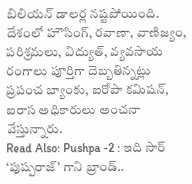బిలియన్ డాలర్ల నష్టపోయింది. దేశంలో హౌసింగ్, రవాణా, వాణిజ్యం, పరిశ్రమలు, విద్యుత్, వ్యవసాయ రంగాలు పూర్తిగా దెబ్బతిన్నట్లు ప్రపంచ బ్యాంకు, ఐరోపా కమిషన్, ఐరాస అధికారులు అంచనా వేస్తున్నారు.
Read Also: Pushpa -2 : ఇది సార్ ‘పుష్పరాజ్’ గాని బ్రాండ్..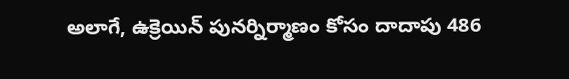అలాగే, ఉక్రెయిన్ పునర్నిర్మాణం కోసం దాదాపు 486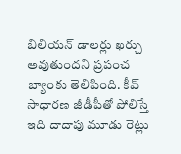బిలియన్ డాలర్లు ఖర్చు అవుతుందని ప్రపంచ బ్యాంకు తెలిపింది. కీవ్ సాధారణ జీడీపీతో పోలిస్తే ఇది దాదాపు మూడు రెట్లు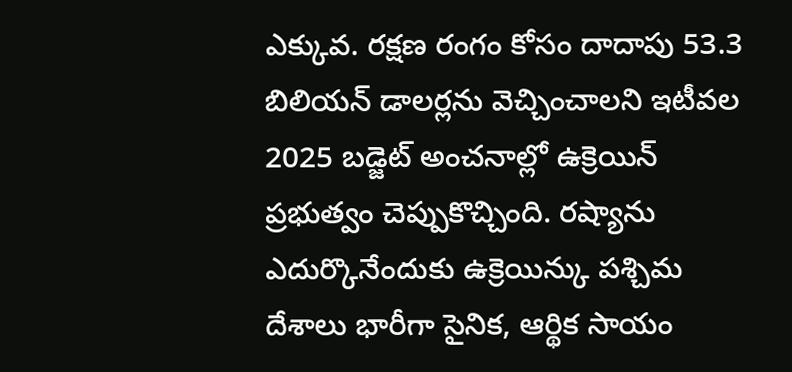ఎక్కువ. రక్షణ రంగం కోసం దాదాపు 53.3 బిలియన్ డాలర్లను వెచ్చించాలని ఇటీవల 2025 బడ్జెట్ అంచనాల్లో ఉక్రెయిన్ ప్రభుత్వం చెప్పుకొచ్చింది. రష్యాను ఎదుర్కొనేందుకు ఉక్రెయిన్కు పశ్చిమ దేశాలు భారీగా సైనిక, ఆర్థిక సాయం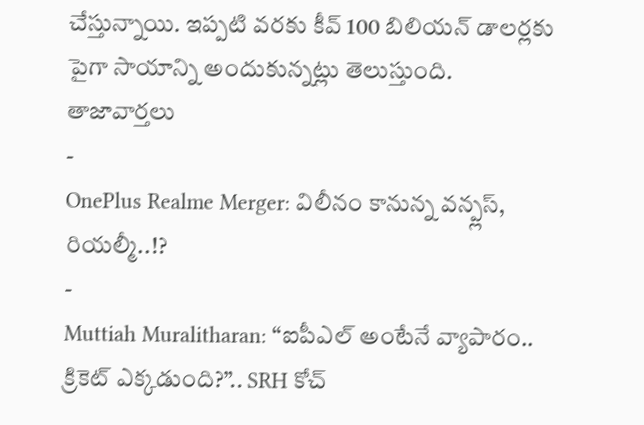చేస్తున్నాయి. ఇప్పటి వరకు కీవ్ 100 బిలియన్ డాలర్లకు పైగా సాయాన్ని అందుకున్నట్లు తెలుస్తుంది.
తాజావార్తలు
-
OnePlus Realme Merger: విలీనం కానున్న వన్ప్లస్, రియల్మీ..!?
-
Muttiah Muralitharan: “ఐపీఎల్ అంటేనే వ్యాపారం.. క్రికెట్ ఎక్కడుంది?”.. SRH కోచ్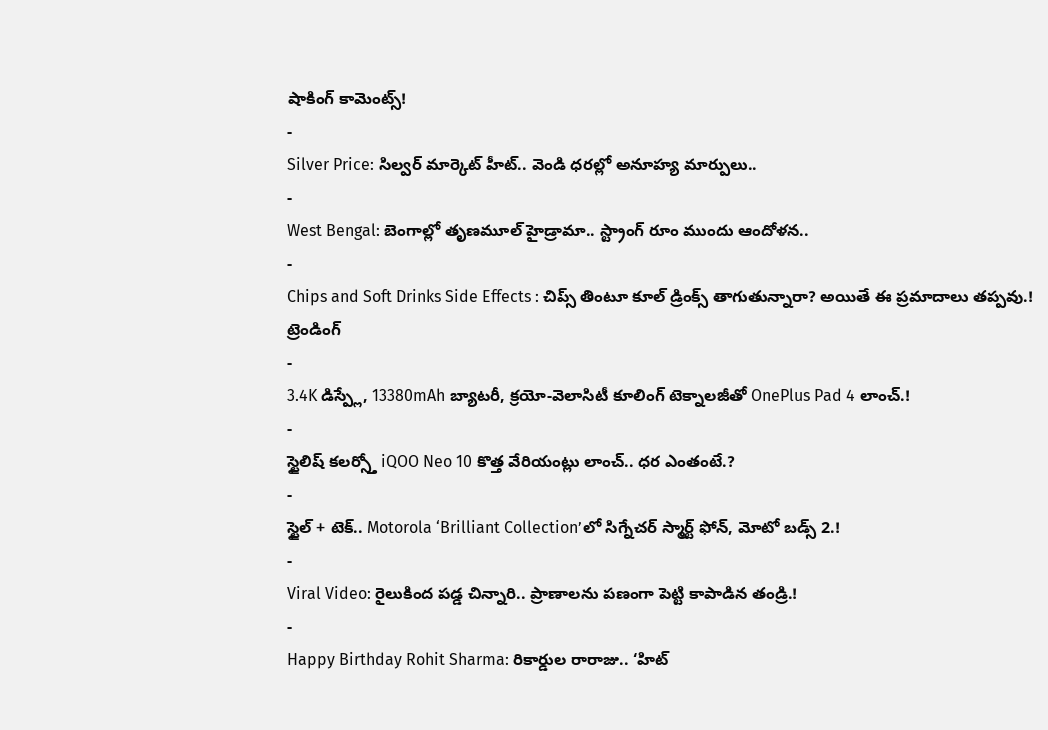షాకింగ్ కామెంట్స్!
-
Silver Price: సిల్వర్ మార్కెట్ హీట్.. వెండి ధరల్లో అనూహ్య మార్పులు..
-
West Bengal: బెంగాల్లో తృణమూల్ హైడ్రామా.. స్ట్రాంగ్ రూం ముందు ఆందోళన..
-
Chips and Soft Drinks Side Effects : చిప్స్ తింటూ కూల్ డ్రింక్స్ తాగుతున్నారా? అయితే ఈ ప్రమాదాలు తప్పవు.!
ట్రెండింగ్
-
3.4K డిస్ప్లే, 13380mAh బ్యాటరీ, క్రయో-వెలాసిటీ కూలింగ్ టెక్నాలజీతో OnePlus Pad 4 లాంచ్.!
-
స్టైలిష్ కలర్స్తో iQOO Neo 10 కొత్త వేరియంట్లు లాంచ్.. ధర ఎంతంటే.?
-
స్టైల్ + టెక్.. Motorola ‘Brilliant Collection’లో సిగ్నేచర్ స్మార్ట్ ఫోన్, మోటో బడ్స్ 2.!
-
Viral Video: రైలుకింద పడ్డ చిన్నారి.. ప్రాణాలను పణంగా పెట్టి కాపాడిన తండ్రి.!
-
Happy Birthday Rohit Sharma: రికార్డుల రారాజు.. ‘హిట్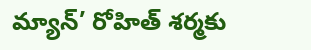మ్యాన్’ రోహిత్ శర్మకు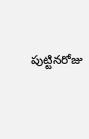పుట్టినరోజు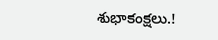శుభాకంక్షలు.!